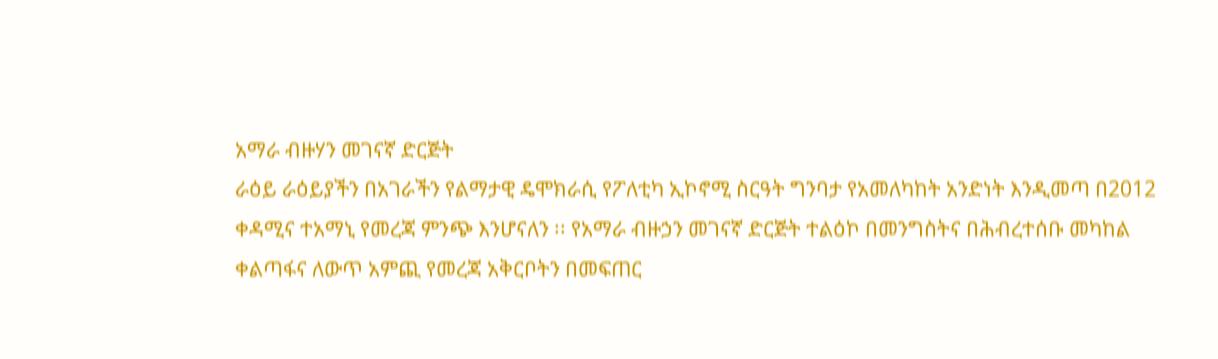አማራ ብዙሃን መገናኛ ድርጅት
ራዕይ ራዕይያችን በአገራችን የልማታዊ ዴሞክራሲ የፖለቲካ ኢኮኖሚ ስርዓት ግንባታ የአመለካከት አንድነት እንዲመጣ በ2012 ቀዳሚና ተአማኒ የመረጃ ምንጭ እንሆናለን ፡፡ የአማራ ብዙኃን መገናኛ ድርጅት ተልዕኮ በመንግስትና በሕብረተሰቡ መካከል ቀልጣፋና ለውጥ አምጪ የመረጃ አቅርቦትን በመፍጠር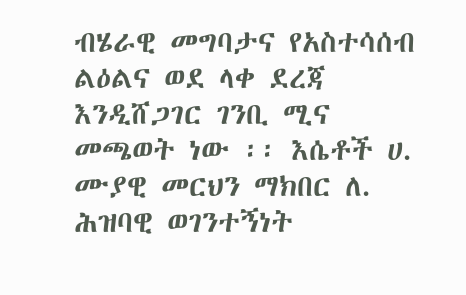ብሄራዊ መግባታና የአስተሳሰብ ልዕልና ወደ ላቀ ደረጃ እንዲሸጋገር ገንቢ ሚና መጫወት ነው ፡፡ እሴቶች ሀ. ሙያዊ መርህን ማክበር ለ. ሕዝባዊ ወገንተኝነት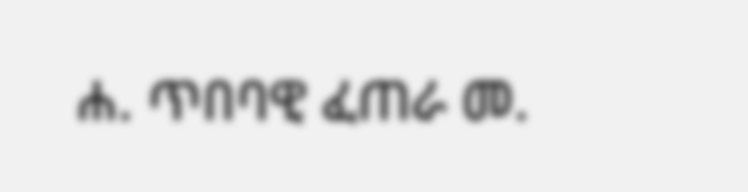ሐ. ጥበባዊ ፈጠራ መ.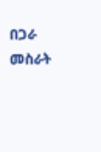በጋራ መስራት